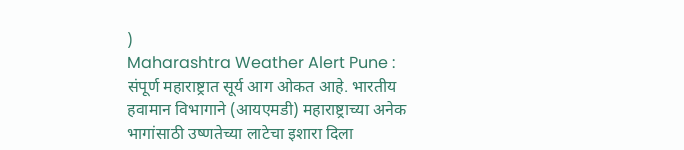)
Maharashtra Weather Alert Pune : संपूर्ण महाराष्ट्रात सूर्य आग ओकत आहे. भारतीय हवामान विभागाने (आयएमडी) महाराष्ट्राच्या अनेक भागांसाठी उष्णतेच्या लाटेचा इशारा दिला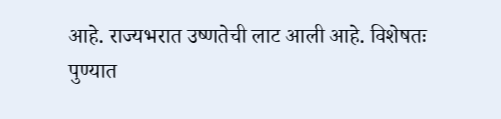आहे. राज्यभरात उष्णतेची लाट आली आहे. विशेषतः पुण्यात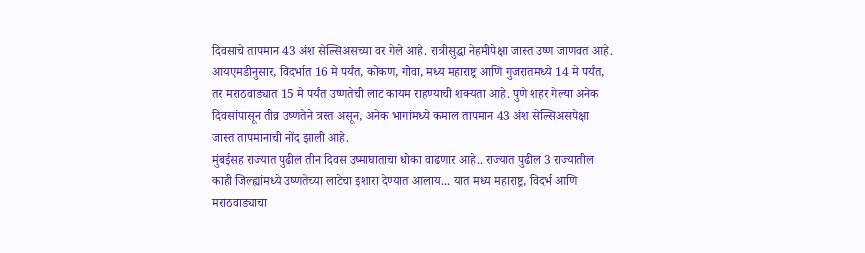दिवसाचे तापमान 43 अंश सेल्सिअसच्या वर गेले आहे. रात्रीसुद्धा नेहमीपेक्षा जास्त उष्ण जाणवत आहे. आयएमडीनुसार, विदर्भात 16 मे पर्यंत, कोकण, गोवा, मध्य महाराष्ट्र आणि गुजरातमध्ये 14 मे पर्यंत, तर मराठवाड्यात 15 मे पर्यंत उष्णतेची लाट कायम राहण्याची शक्यता आहे. पुणे शहर गेल्या अनेक दिवसांपासून तीव्र उष्णतेने त्रस्त असून, अनेक भागांमध्ये कमाल तापमान 43 अंश सेल्सिअसपेक्षा जास्त तापमानाची नोंद झाली आहे.
मुंबईसह राज्यात पुढील तीन दिवस उष्माघाताचा धोका वाढणार आहे.. राज्यात पुढील 3 राज्यातील काही जिल्ह्यांमध्ये उष्णतेच्या लाटेचा इशारा देण्यात आलाय... यात मध्य महाराष्ट्र, विदर्भ आणि मराठवाड्याचा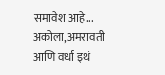समावेश आहे... अकोला,अमरावती आणि वर्धा इथं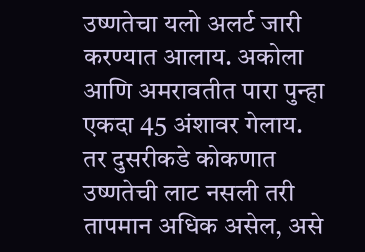उष्णतेचा यलो अलर्ट जारी करण्यात आलाय. अकोला आणि अमरावतीत पारा पुन्हा एकदा 45 अंशावर गेलाय. तर दुसरीकडे कोकणात उष्णतेची लाट नसली तरी तापमान अधिक असेल, असे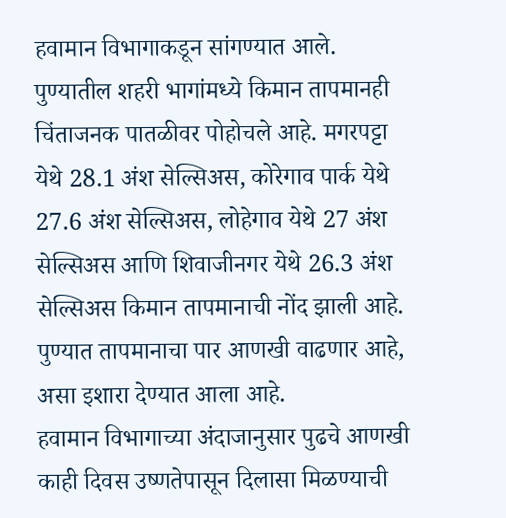हवामान विभागाकडून सांगण्यात आले.
पुण्यातील शहरी भागांमध्ये किमान तापमानही चिंताजनक पातळीवर पोहोचले आहे. मगरपट्टा येथे 28.1 अंश सेल्सिअस, कोरेगाव पार्क येथे 27.6 अंश सेल्सिअस, लोहेगाव येथे 27 अंश सेल्सिअस आणि शिवाजीनगर येथे 26.3 अंश सेल्सिअस किमान तापमानाची नोंद झाली आहे. पुण्यात तापमानाचा पार आणखी वाढणार आहे, असा इशारा देण्यात आला आहे.
हवामान विभागाच्या अंदाजानुसार पुढचे आणखी काही दिवस उष्णतेपासून दिलासा मिळण्याची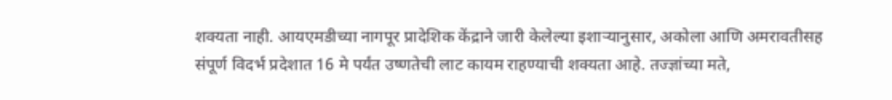शक्यता नाही. आयएमडीच्या नागपूर प्रादेशिक केंद्राने जारी केलेल्या इशाऱ्यानुसार, अकोला आणि अमरावतीसह संपूर्ण विदर्भ प्रदेशात 16 मे पर्यंत उष्णतेची लाट कायम राहण्याची शक्यता आहे. तज्ज्ञांच्या मते,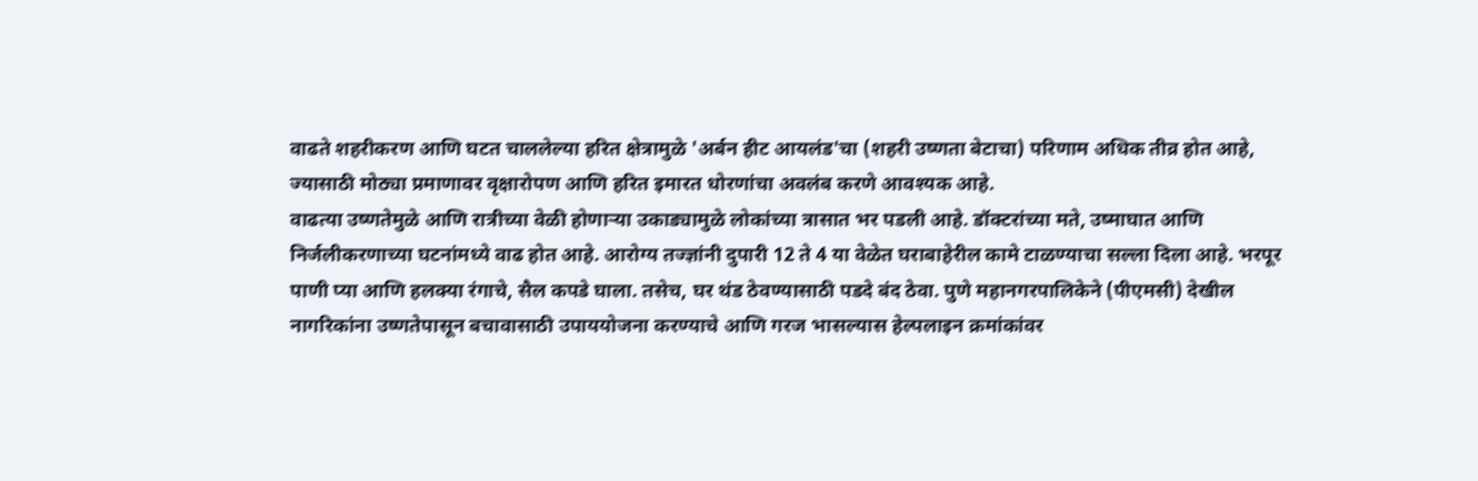वाढते शहरीकरण आणि घटत चाललेल्या हरित क्षेत्रामुळे 'अर्बन हीट आयलंड'चा (शहरी उष्णता बेटाचा) परिणाम अधिक तीव्र होत आहे, ज्यासाठी मोठ्या प्रमाणावर वृक्षारोपण आणि हरित इमारत धोरणांचा अवलंब करणे आवश्यक आहे.
वाढत्या उष्णतेमुळे आणि रात्रीच्या वेळी होणाऱ्या उकाड्यामुळे लोकांच्या त्रासात भर पडली आहे. डॉक्टरांच्या मते, उष्माघात आणि निर्जलीकरणाच्या घटनांमध्ये वाढ होत आहे. आरोग्य तज्ज्ञांनी दुपारी 12 ते 4 या वेळेत घराबाहेरील कामे टाळण्याचा सल्ला दिला आहे. भरपूर पाणी प्या आणि हलक्या रंगाचे, सैल कपडे घाला. तसेच, घर थंड ठेवण्यासाठी पडदे बंद ठेवा. पुणे महानगरपालिकेने (पीएमसी) देखील नागरिकांना उष्णतेपासून बचावासाठी उपाययोजना करण्याचे आणि गरज भासल्यास हेल्पलाइन क्रमांकांवर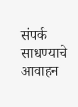संपर्क साधण्याचे आवाहन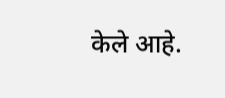केले आहे.